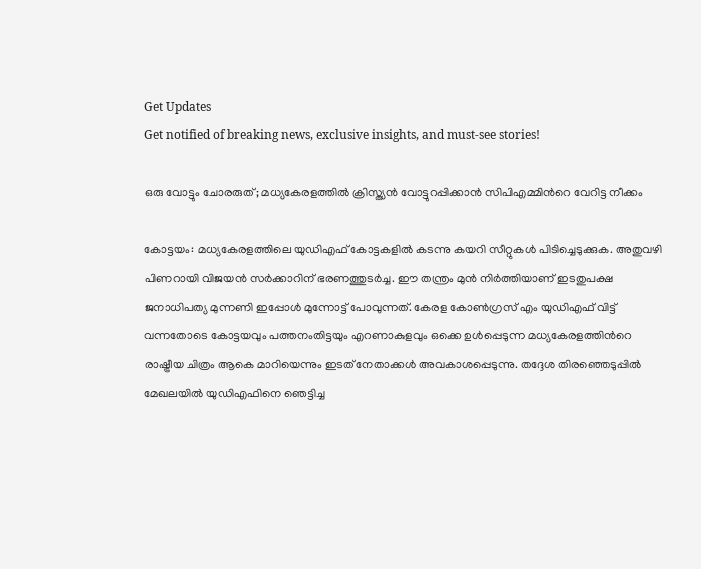Get Updates
Get notified of breaking news, exclusive insights, and must-see stories!

ഒരു വോട്ടും ചോരരുത്; മധ്യകേരളത്തില്‍ ക്രിസ്ത്യന്‍ വോട്ടുറപ്പിക്കാന്‍ സിപിഎമ്മിന്‍റെ വേറിട്ട നീക്കം

കോട്ടയം: മധ്യകേരളത്തിലെ യുഡിഎഫ് കോട്ടകളില്‍ കടന്നു കയറി സീറ്റുകള്‍ പിടിച്ചെടുക്കുക. അതുവഴി പിണറായി വിജയന്‍ സര്‍ക്കാറിന് ഭരണത്തുടര്‍ച്ച. ഈ തന്ത്രം മുന്‍ നിര്‍ത്തിയാണ് ഇടതുപക്ഷ ജനാധിപത്യ മുന്നണി ഇപ്പോള്‍ മുന്നോട്ട് പോവുന്നത്. കേരള കോണ്‍ഗ്രസ് എം യുഡിഎഫ് വിട്ട് വന്നതോടെ കോട്ടയവും പത്തനംതിട്ടയും എറണാകുളവും ഒക്കെ ഉള്‍പ്പെടുന്ന മധ്യകേരളത്തിന്‍റെ രാഷ്ട്രീയ ചിത്രം ആകെ മാറിയെന്നും ഇടത് നേതാക്കള്‍ അവകാശപ്പെടുന്നു. തദ്ദേശ തിരഞ്ഞെടുപ്പില്‍ മേഖലയില്‍ യുഡിഎഫിനെ ഞെട്ടിച്ച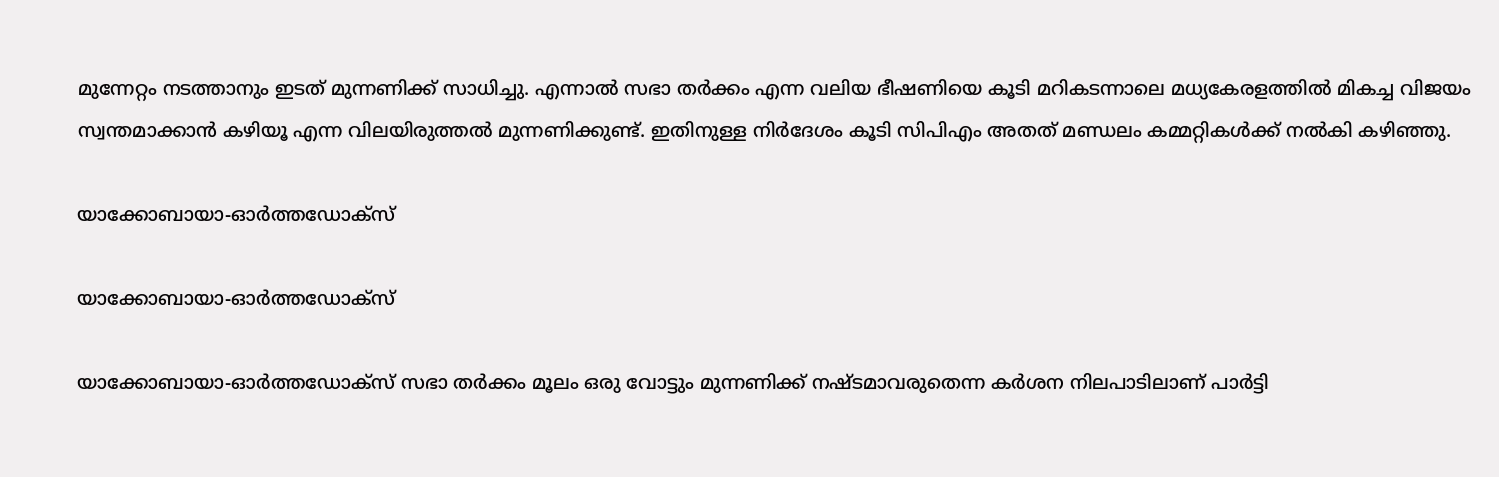മുന്നേറ്റം നടത്താനും ഇടത് മുന്നണിക്ക് സാധിച്ചു. എന്നാല്‍ സഭാ തര്‍ക്കം എന്ന വലിയ ഭീഷണിയെ കൂടി മറികടന്നാലെ മധ്യകേരളത്തില്‍ മികച്ച വിജയം സ്വന്തമാക്കാന്‍ കഴിയൂ എന്ന വിലയിരുത്തല്‍ മുന്നണിക്കുണ്ട്. ഇതിനുള്ള നിര്‍ദേശം കൂടി സിപിഎം അതത് മണ്ഡലം കമ്മറ്റികള്‍ക്ക് നല്‍കി കഴിഞ്ഞു.

യാക്കോബായാ-ഓര്‍ത്തഡോക്സ്

യാക്കോബായാ-ഓര്‍ത്തഡോക്സ്

യാക്കോബായാ-ഓര്‍ത്തഡോക്സ് സഭാ തര്‍ക്കം മൂലം ഒരു വോട്ടും മുന്നണിക്ക് നഷ്ടമാവരുതെന്ന കര്‍ശന നിലപാടിലാണ് പാര്‍ട്ടി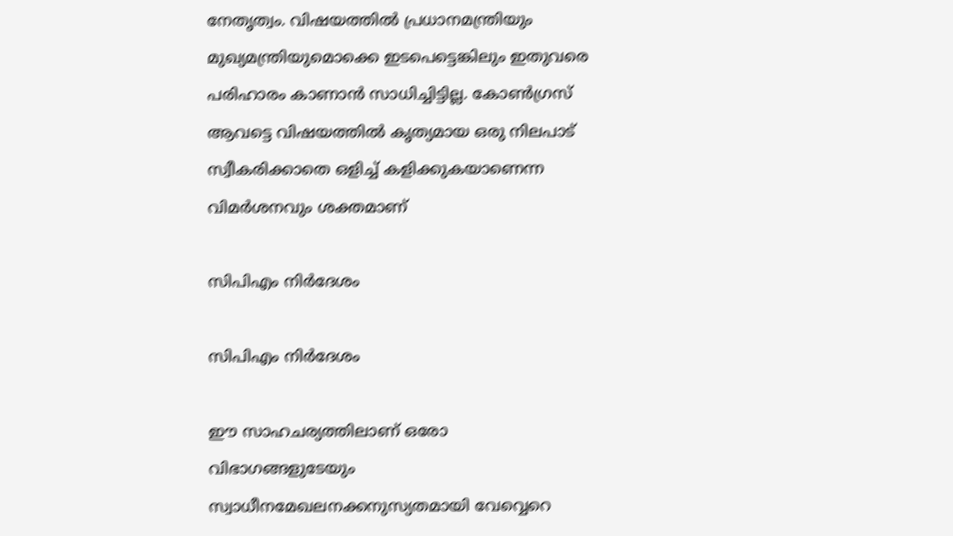നേതൃത്വം. വിഷയത്തില്‍ പ്രധാനമന്ത്രിയും മുഖ്യമന്ത്രിയുമൊക്കെ ഇടപെട്ടെങ്കിലും ഇതുവരെ പരിഹാരം കാണാന്‍ സാധിച്ചിട്ടില്ല. കോണ്‍ഗ്രസ് ആവട്ടെ വിഷയത്തില്‍ കൃത്യമായ ഒരു നിലപാട് സ്വീകരിക്കാതെ ഒളിച്ച് കളിക്കുകയാണെന്ന വിമര്‍ശനവും ശക്തമാണ്

സിപിഎം നിര്‍ദേശം

സിപിഎം നിര്‍ദേശം

ഈ സാഹചര്യത്തിലാണ് ഒരോ വിഭാഗങ്ങളുടേയും സ്വാധീനമേഖലനക്കനുസ്യതമായി വേവ്വെറെ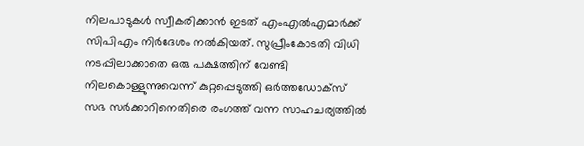നിലപാടുകള്‍ സ്വീകരിക്കാന്‍ ഇടത് എംഎല്‍എമാര്‍ക്ക് സിപിഎം നിര്‍ദേശം നല്‍കിയത്. സുപ്രീംകോടതി വിധി നടപ്പിലാക്കാതെ ഒരു പക്ഷത്തിന് വേണ്ടി നിലകൊള്ളുന്നുവെന്ന് കുറ്റപ്പെടുത്തി ഒര്‍ത്തഡോക്സ് സഭ സര്‍ക്കാറിനെതിരെ രംഗത്ത് വന്ന സാഹചര്യത്തില്‍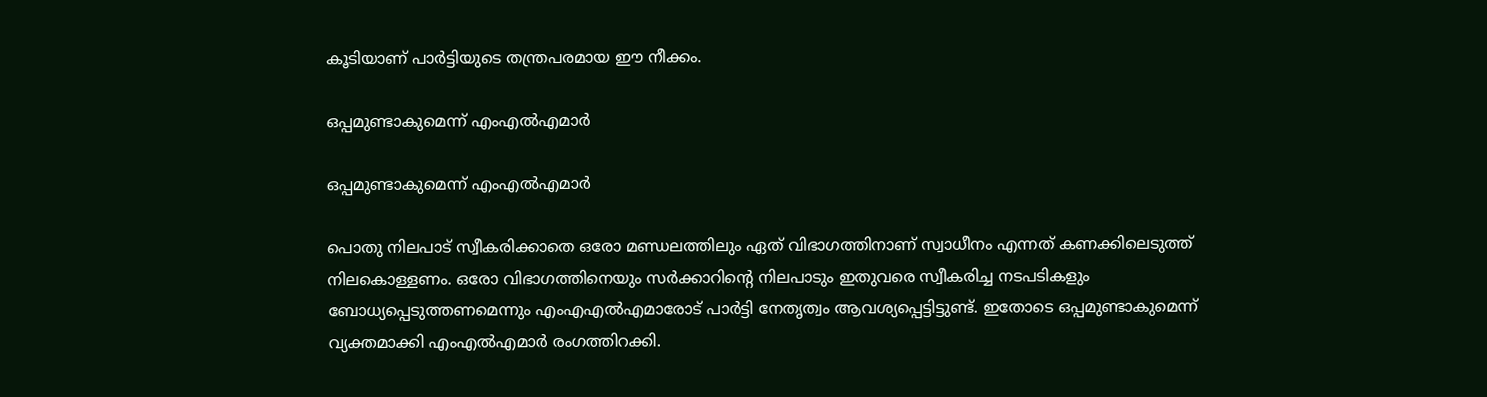കൂടിയാണ് പാര്‍ട്ടിയുടെ തന്ത്രപരമായ ഈ നീക്കം.

ഒപ്പമുണ്ടാകുമെന്ന് എംഎല്‍എമാര്‍

ഒപ്പമുണ്ടാകുമെന്ന് എംഎല്‍എമാര്‍

പൊതു നിലപാട് സ്വീകരിക്കാതെ ഒരോ മണ്ഡലത്തിലും ഏത് വിഭാഗത്തിനാണ് സ്വാധീനം എന്നത് കണക്കിലെടുത്ത് നിലകൊള്ളണം. ഒരോ വിഭാഗത്തിനെയും സര്‍ക്കാറിന്‍റെ നിലപാടും ഇതുവരെ സ്വീകരിച്ച നടപടികളും ബോധ്യപ്പെടുത്തണമെന്നും എംഎഎല്‍എമാരോട് പാര്‍ട്ടി നേതൃത്വം ആവശ്യപ്പെട്ടിട്ടുണ്ട്. ഇതോടെ ഒപ്പമുണ്ടാകുമെന്ന് വ്യക്തമാക്കി എംഎല്‍എമാര്‍ രംഗത്തിറക്കി.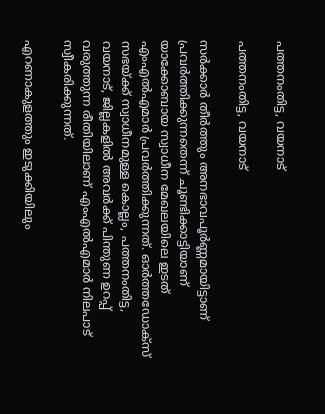പത്തനംതിട്ട, വയനാട്

പത്തനംതിട്ട, വയനാട്

സര്‍ക്കാര്‍ തീര്‍ത്തും അനഭാവപൂര്‍ണ്ണമായിട്ടാണ് പ്രവര്‍ത്തിക്കുന്നതെന്ന് ചൂണ്ടിക്കാട്ടിയാണ് യാക്കോബായ സ്വാധീന മേഖലയിലെ ഇടത് എംഎല്‍എമാര്‍ പ്രവര്‍ത്തിക്കുന്നത്. ഓര്‍ത്തഡോക്സ് സഭയ്ക്ക് സ്വാധീനമുള്ള കൊല്ലം, പത്തനംതിട്ട, വയനാട്, ജില്ലകളില്‍ അവര്‍ക്ക് പിന്തുണ ഉറപ്പ് വരുത്തുന്ന രീതിയിലാണ് എംഎല്‍എമാര്‍ നിലപാട് സ്വീകരിക്കുന്നത്.

എറണാകുളത്തും ഇടുക്കിയിലും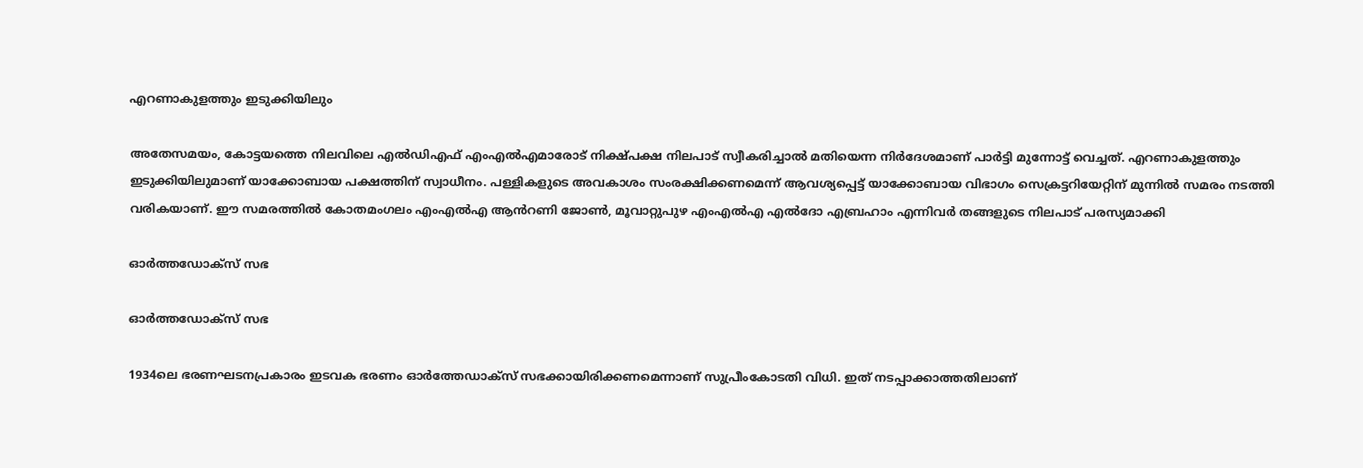എറണാകുളത്തും ഇടുക്കിയിലും

അതേസമയം, കോട്ടയത്തെ നിലവിലെ എല്‍ഡിഎഫ് എംഎല്‍എമാരോട് നിക്ഷ്പക്ഷ നിലപാട് സ്വീകരിച്ചാല്‍ മതിയെന്ന നിര്‍ദേശമാണ് പാര്‍ട്ടി മുന്നോട്ട് വെച്ചത്. എറണാകുളത്തും ഇടുക്കിയിലുമാണ് യാക്കോബായ പക്ഷത്തിന് സ്വാധീനം. പള്ളികളുടെ അവകാശം സംരക്ഷിക്കണമെന്ന് ആവശ്യപ്പെട്ട് യാക്കോബായ വിഭാഗം സെക്രട്ടറിയേറ്റിന് മുന്നില്‍ സമരം നടത്തി വരികയാണ്. ഈ സമരത്തില്‍ കോതമംഗലം എംഎൽഎ ആൻറണി ജോൺ, മൂവാറ്റുപുഴ എംഎൽഎ എൽദോ എബ്രഹാം എന്നിവര്‍ തങ്ങളുടെ നിലപാട് പരസ്യമാക്കി

ഓര്‍ത്തഡോക്സ് സഭ

ഓര്‍ത്തഡോക്സ് സഭ

1934ലെ ഭരണഘടനപ്രകാരം ഇടവക ഭരണം ഓർത്തേഡാക്സ് സഭക്കായിരിക്കണമെന്നാണ് സുപ്രീംകോടതി വിധി. ഇത് നടപ്പാക്കാത്തതിലാണ്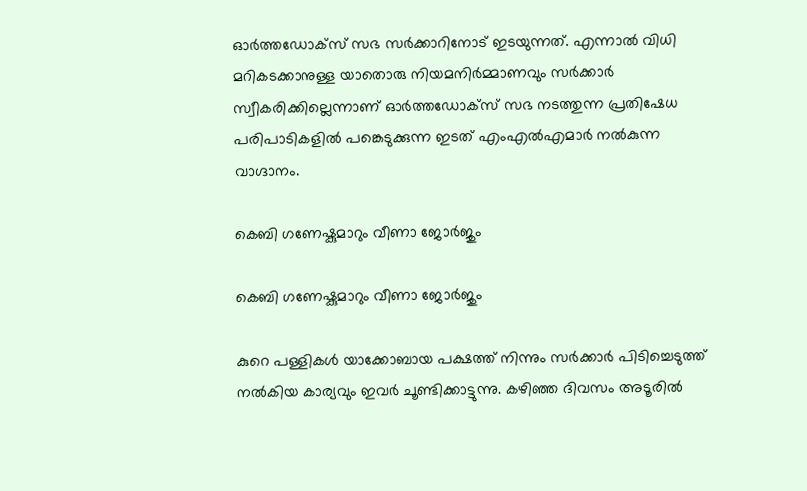ഓര്‍ത്തഡോക്സ് സഭ സര്‍ക്കാറിനോട് ഇടയുന്നത്. എന്നാല്‍ വിധി മറികടക്കാനുള്ള യാതൊരു നിയമനിര്‍മ്മാണവും സര്‍ക്കാര്‍ സ്വീകരിക്കില്ലെന്നാണ് ഓര്‍ത്തഡോക്സ് സഭ നടത്തുന്ന പ്രതിഷേധ പരിപാടികളില്‍ പങ്കെടുക്കുന്ന ഇടത് എംഎല്‍എമാര്‍ നല്‍കുന്ന വാഗ്ദാനം.

കെബി ഗണേഷ്കുമാറും വീണാ ജോര്‍ജും

കെബി ഗണേഷ്കുമാറും വീണാ ജോര്‍ജും

കുറെ പള്ളികള്‍ യാക്കോബായ പക്ഷത്ത് നിന്നും സര്‍ക്കാര്‍ പിടിച്ചെടുത്ത് നല്‍കിയ കാര്യവും ഇവര്‍ ചൂണ്ടിക്കാട്ടുന്നു. കഴിഞ്ഞ ദിവസം അടൂരില്‍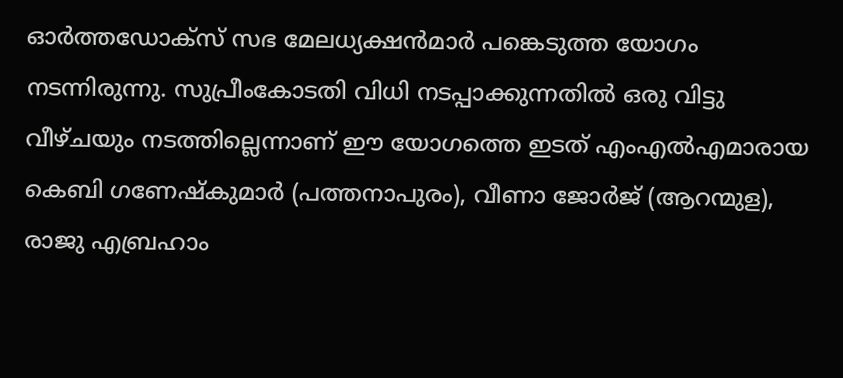ഓര്‍ത്തഡോക്സ് സഭ മേലധ്യക്ഷന്‍മാര്‍ പങ്കെടുത്ത യോഗം നടന്നിരുന്നു. സുപ്രീംകോടതി വിധി നടപ്പാക്കുന്നതില്‍ ഒരു വിട്ടു വീഴ്ചയും നടത്തില്ലെന്നാണ് ഈ യോഗത്തെ ഇടത് എംഎല്‍എമാരായ കെബി ഗണേഷ്കുമാർ (പത്തനാപുരം), വീണാ ജോർജ് (ആറന്മുള), രാജു എബ്രഹാം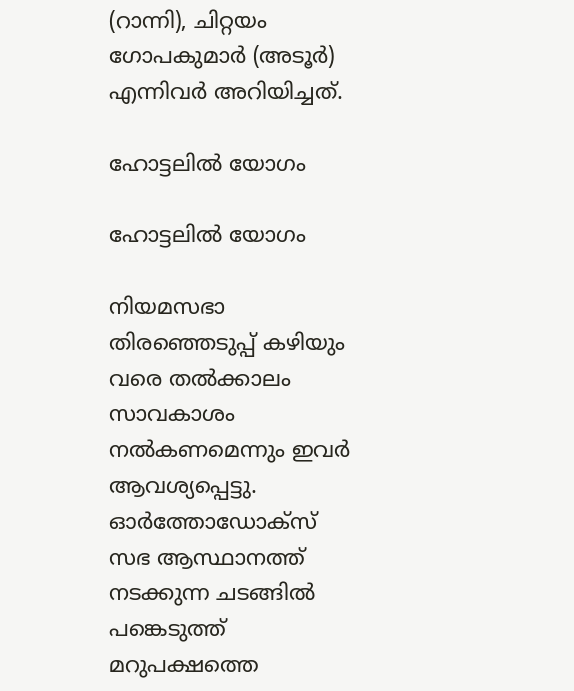(റാന്നി), ചിറ്റയം ഗോപകുമാർ (അടൂർ) എന്നിവര്‍ അറിയിച്ചത്.

ഹോട്ടലില്‍ യോഗം

ഹോട്ടലില്‍ യോഗം

നിയമസഭാ തിരഞ്ഞെടുപ്പ് കഴിയും വരെ തല്‍ക്കാലം സാവകാശം നല്‍കണമെന്നും ഇവര്‍ ആവശ്യപ്പെട്ടു. ഓര്‍ത്തോഡോക്സ് സഭ ആസ്ഥാനത്ത് നടക്കുന്ന ചടങ്ങില്‍ പങ്കെടുത്ത് മറുപക്ഷത്തെ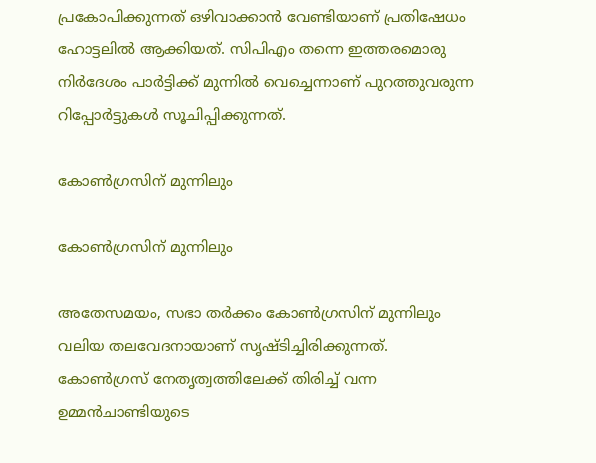പ്രകോപിക്കുന്നത് ഒഴിവാക്കാന്‍ വേണ്ടിയാണ് പ്രതിഷേധം ഹോട്ടലില്‍ ആക്കിയത്. സിപിഎം തന്നെ ഇത്തരമൊരു നിര്‍ദേശം പാര്‍ട്ടിക്ക് മുന്നില്‍ വെച്ചെന്നാണ് പുറത്തുവരുന്ന റിപ്പോര്‍ട്ടുകള്‍ സൂചിപ്പിക്കുന്നത്.

കോണ്‍ഗ്രസിന് മുന്നിലും

കോണ്‍ഗ്രസിന് മുന്നിലും

അതേസമയം, സഭാ തര്‍ക്കം കോണ്‍ഗ്രസിന് മുന്നിലും വലിയ തലവേദനായാണ് സൃഷ്ടിച്ചിരിക്കുന്നത്. കോണ്‍ഗ്രസ് നേതൃത്വത്തിലേക്ക് തിരിച്ച് വന്ന ഉമ്മന്‍ചാണ്ടിയുടെ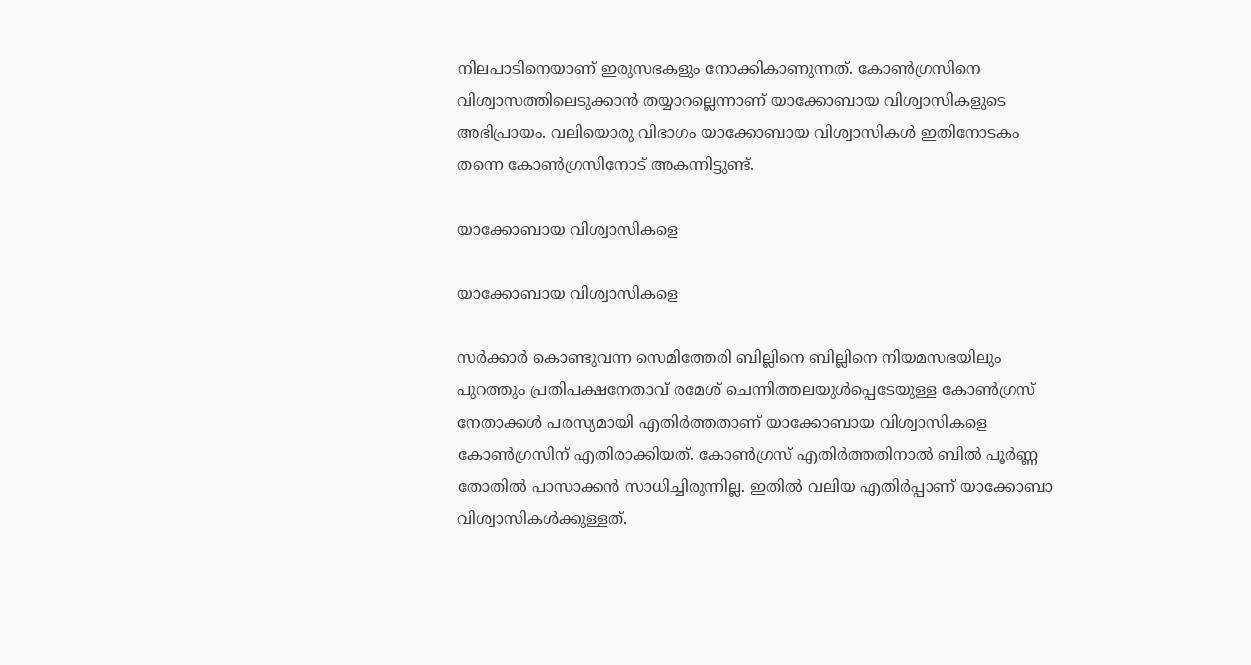നിലപാടിനെയാണ് ഇരുസഭകളും നോക്കികാണുന്നത്. കോൺഗ്രസിനെ വിശ്വാസത്തിലെടുക്കാൻ തയ്യാറല്ലെന്നാണ് യാക്കോബായ വിശ്വാസികളുടെ അഭിപ്രായം. വലിയൊരു വിഭാഗം യാക്കോബായ വിശ്വാസികള്‍ ഇതിനോടകം തന്നെ കോണ്‍ഗ്രസിനോട് അകന്നിട്ടുണ്ട്.

യാക്കോബായ വിശ്വാസികളെ

യാക്കോബായ വിശ്വാസികളെ

സര്‍ക്കാര്‍ കൊണ്ടുവന്ന സെമിത്തേരി ബില്ലിനെ ബില്ലിനെ നിയമസഭയിലും പുറത്തും പ്രതിപക്ഷനേതാവ് രമേശ് ചെന്നിത്തലയുൾപ്പെടേയുള്ള കോണ്‍ഗ്രസ് നേതാക്കള്‍ പരസ്യമായി എതിര്‍ത്തതാണ് യാക്കോബായ വിശ്വാസികളെ കോണ്‍ഗ്രസിന് എതിരാക്കിയത്. കോണ്‍ഗ്രസ് എതിര്‍ത്തതിനാല്‍ ബില്‍ പൂര്‍ണ്ണ തോതില്‍ പാസാക്കന്‍ സാധിച്ചിരുന്നില്ല. ഇതില്‍ വലിയ എതിര്‍പ്പാണ് യാക്കോബാ വിശ്വാസികള്‍ക്കുള്ളത്.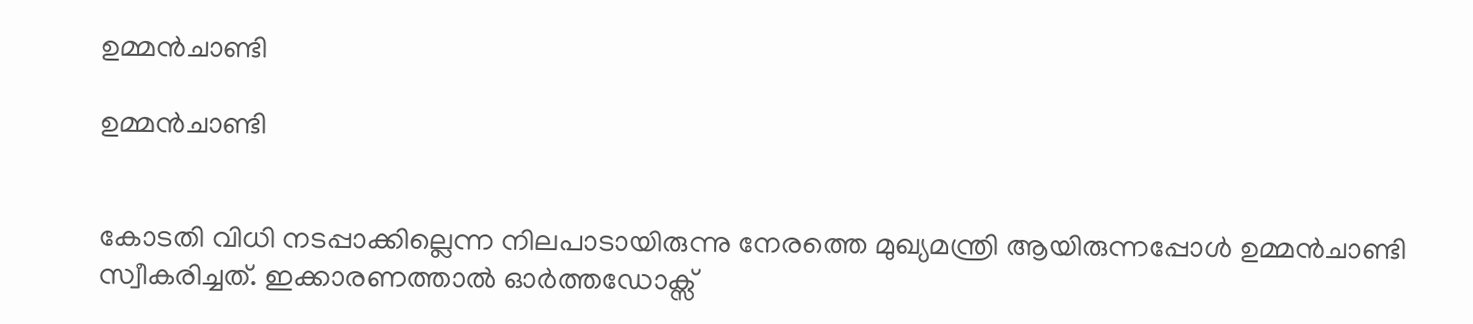ഉമ്മന്‍ചാണ്ടി

ഉമ്മന്‍ചാണ്ടി


കോടതി വിധി നടപ്പാക്കില്ലെന്ന നിലപാടായിരുന്നു നേരത്തെ മുഖ്യമന്ത്രി ആയിരുന്നപ്പോള്‍ ഉമ്മന്‍ചാണ്ടി സ്വീകരിച്ചത്. ഇക്കാരണത്താല്‍ ഓര്‍ത്തഡോക്സ്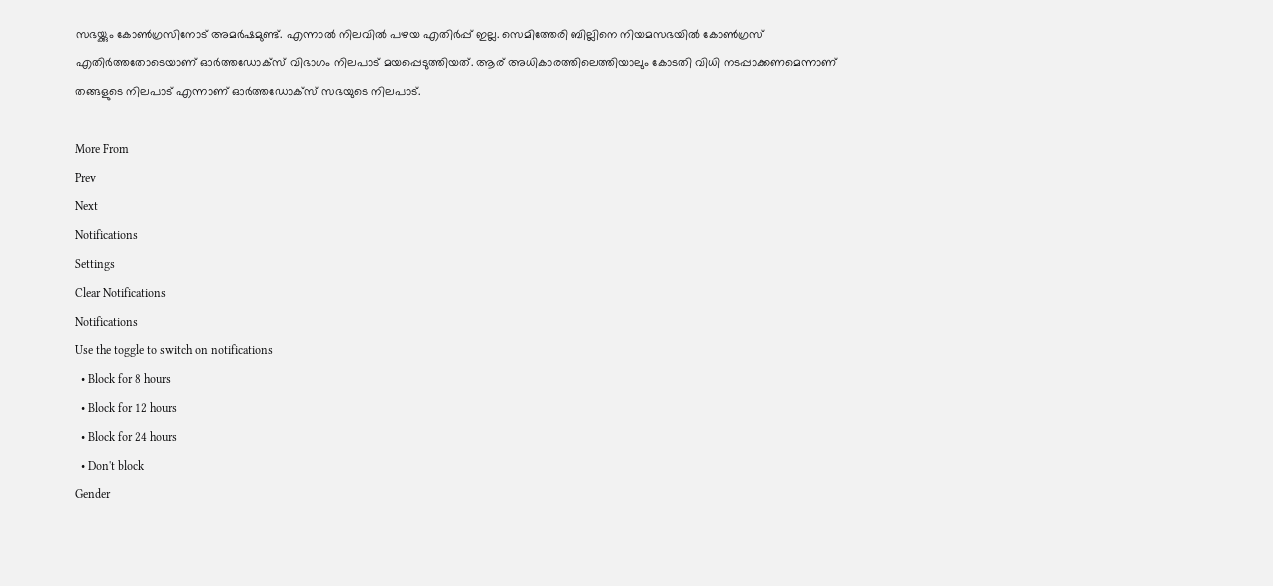സഭയ്ക്കും കോണ്‍ഗ്രസിനോട് അമര്‍ഷമുണ്ട്. എന്നാല്‍ നിലവില്‍ പഴയ എതിര്‍പ്പ് ഇല്ല. സെമിത്തേരി ബില്ലിനെ നിയമസഭയിൽ കോൺഗ്രസ് എതിർത്തതോടെയാണ് ഓർത്തഡോക്സ് വിഭാഗം നിലപാട് മയപ്പെടുത്തിയത്. ആര് അധികാരത്തിലെത്തിയാലും കോടതി വിധി നടപ്പാക്കണമെന്നാണ് തങ്ങളുടെ നിലപാട് എന്നാണ് ഓര്‍ത്തഡോക്സ് സഭയുടെ നിലപാട്.

More From
Prev
Next
Notifications
Settings
Clear Notifications
Notifications
Use the toggle to switch on notifications
  • Block for 8 hours
  • Block for 12 hours
  • Block for 24 hours
  • Don't block
Gender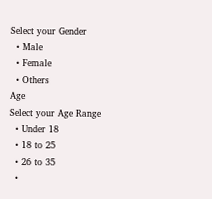Select your Gender
  • Male
  • Female
  • Others
Age
Select your Age Range
  • Under 18
  • 18 to 25
  • 26 to 35
  •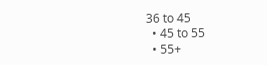36 to 45
  • 45 to 55
  • 55+